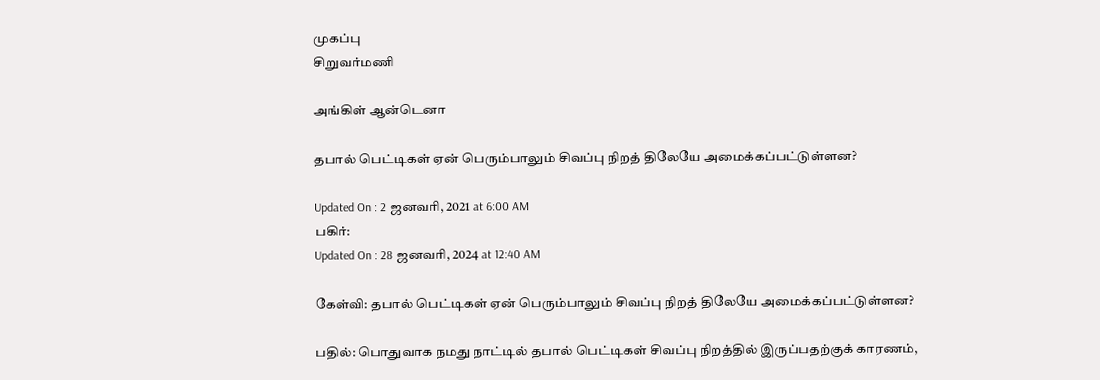முகப்பு
சிறுவர்மணி

அங்கிள் ஆன்டெனா

தபால் பெட்டிகள் ஏன் பெரும்பாலும் சிவப்பு நிறத் திலேயே அமைக்கப்பட்டுள்ளன?

Updated On : 2 ஜனவரி, 2021 at 6:00 AM
பகிர்:
Updated On : 28 ஜனவரி, 2024 at 12:40 AM

கேள்வி: தபால் பெட்டிகள் ஏன் பெரும்பாலும் சிவப்பு நிறத் திலேயே அமைக்கப்பட்டுள்ளன?

பதில்: பொதுவாக நமது நாட்டில் தபால் பெட்டிகள் சிவப்பு நிறத்தில் இருப்பதற்குக் காரணம்,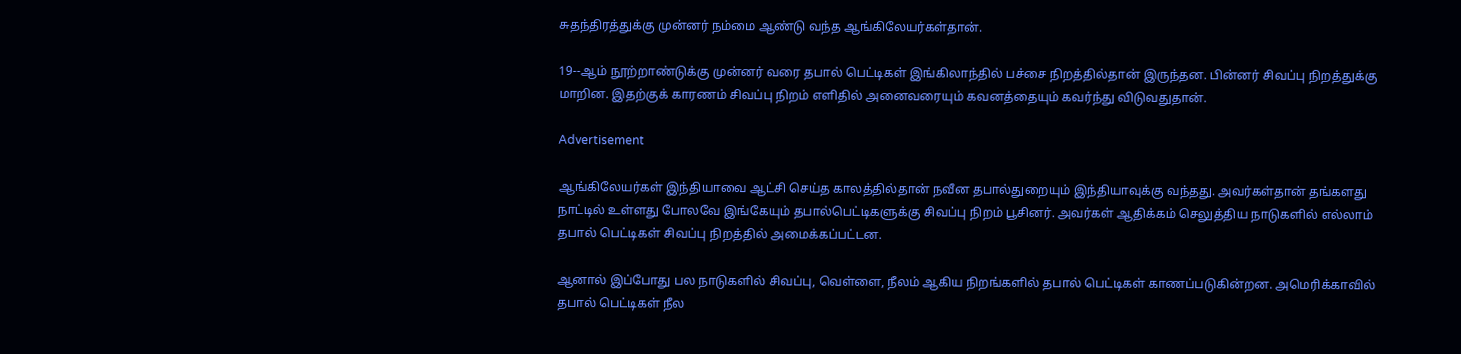சுதந்திரத்துக்கு முன்னர் நம்மை ஆண்டு வந்த ஆங்கிலேயர்கள்தான்.

19--ஆம் நூற்றாண்டுக்கு முன்னர் வரை தபால் பெட்டிகள் இங்கிலாந்தில் பச்சை நிறத்தில்தான் இருந்தன. பின்னர் சிவப்பு நிறத்துக்கு மாறின. இதற்குக் காரணம் சிவப்பு நிறம் எளிதில் அனைவரையும் கவனத்தையும் கவர்ந்து விடுவதுதான்.

Advertisement

ஆங்கிலேயர்கள் இந்தியாவை ஆட்சி செய்த காலத்தில்தான் நவீன தபால்துறையும் இந்தியாவுக்கு வந்தது. அவர்கள்தான் தங்களது நாட்டில் உள்ளது போலவே இங்கேயும் தபால்பெட்டிகளுக்கு சிவப்பு நிறம் பூசினர். அவர்கள் ஆதிக்கம் செலுத்திய நாடுகளில் எல்லாம் தபால் பெட்டிகள் சிவப்பு நிறத்தில் அமைக்கப்பட்டன.

ஆனால் இப்போது பல நாடுகளில் சிவப்பு, வெள்ளை, நீலம் ஆகிய நிறங்களில் தபால் பெட்டிகள் காணப்படுகின்றன. அமெரிக்காவில் தபால் பெட்டிகள் நீல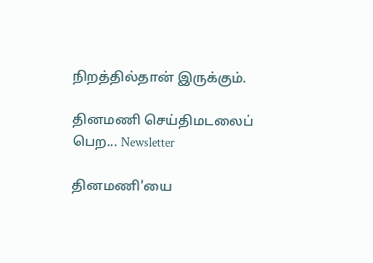நிறத்தில்தான் இருக்கும்.

தினமணி செய்திமடலைப் பெற... Newsletter

தினமணி'யை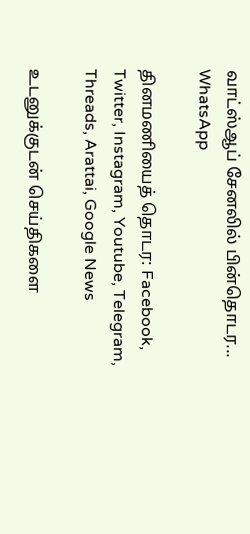வாட்ஸ்ஆப் சேனலில் பின்தொடர... WhatsApp

தினமணியைத் தொடர: Facebook, Twitter, Instagram, Youtube, Telegram, Threads, Arattai, Google News

உடனுக்குடன் செய்திகளை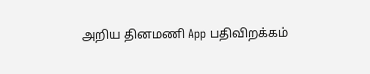அறிய தினமணி App பதிவிறக்கம்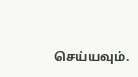செய்யவும்.